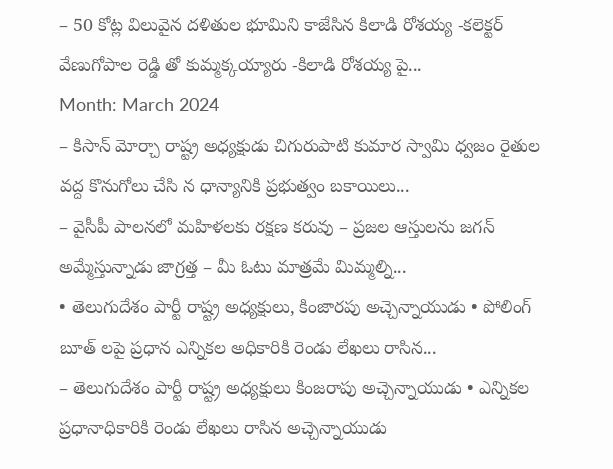– 50 కోట్ల విలువైన దళితుల భూమిని కాజేసిన కిలాడి రోశయ్య -కలెక్టర్ వేణుగోపాల రెడ్డి తో కుమ్మక్కయ్యారు -కిలాడి రోశయ్య పై...
Month: March 2024
– కిసాన్ మోర్చా రాష్ట్ర అధ్యక్షుడు చిగురుపాటి కుమార స్వామి ధ్వజం రైతుల వద్ద కొనుగోలు చేసి న ధాన్యానికి ప్రభుత్వం బకాయిలు...
– వైసీపీ పాలనలో మహిళలకు రక్షణ కరువు – ప్రజల ఆస్తులను జగన్ అమ్మేస్తున్నాడు జాగ్రత్త – మీ ఓటు మాత్రమే మిమ్మల్ని...
• తెలుగుదేశం పార్టీ రాష్ట్ర అధ్యక్షులు, కింజారపు అచ్చెన్నాయుడు • పోలింగ్ బూత్ లపై ప్రధాన ఎన్నికల అధికారికి రెండు లేఖలు రాసిన...
– తెలుగుదేశం పార్టీ రాష్ట్ర అధ్యక్షులు కింజరాపు అచ్చెన్నాయుడు • ఎన్నికల ప్రధానాధికారికి రెండు లేఖలు రాసిన అచ్చెన్నాయుడు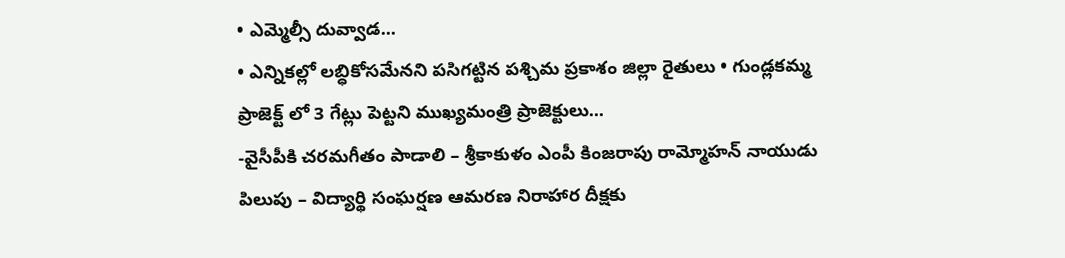• ఎమ్మెల్సీ దువ్వాడ...
• ఎన్నికల్లో లబ్ధికోసమేనని పసిగట్టిన పశ్చిమ ప్రకాశం జిల్లా రైతులు • గుండ్లకమ్మ ప్రాజెక్ట్ లో 3 గేట్లు పెట్టని ముఖ్యమంత్రి ప్రాజెక్టులు...
-వైసీపీకి చరమగీతం పాడాలి – శ్రీకాకుళం ఎంపీ కింజరాపు రామ్మోహన్ నాయుడు పిలుపు – విద్యార్థి సంఘర్షణ ఆమరణ నిరాహార దీక్షకు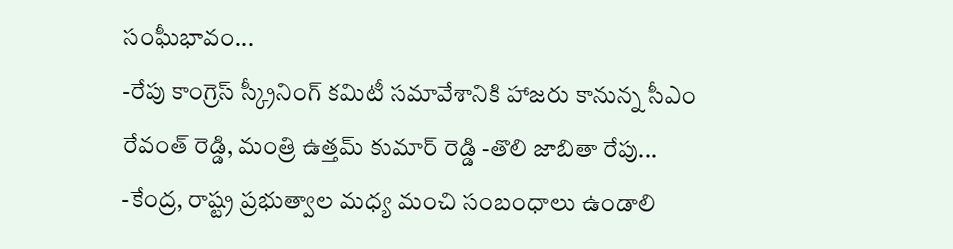సంఘీభావం...
-రేపు కాంగ్రెస్ స్క్రీనింగ్ కమిటీ సమావేశానికి హాజరు కానున్న సీఎం రేవంత్ రెడ్డి, మంత్రి ఉత్తమ్ కుమార్ రెడ్డి -తొలి జాబితా రేపు...
-కేంద్ర, రాష్ట్ర ప్రభుత్వాల మధ్య మంచి సంబంధాలు ఉండాలి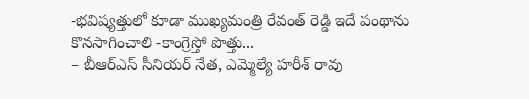-భవిష్యత్తులో కూడా ముఖ్యమంత్రి రేవంత్ రెడ్డి ఇదే పంథాను కొనసాగించాలి -కాంగ్రెస్తో పొత్తు...
– బీఆర్ఎస్ సీనియర్ నేత, ఎమ్మెల్యే హరీశ్ రావు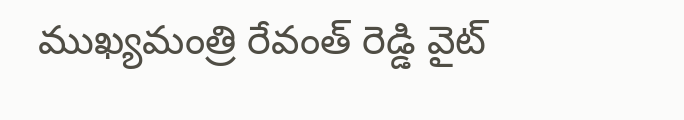ముఖ్యమంత్రి రేవంత్ రెడ్డి వైట్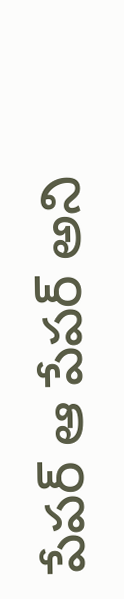పేపర్ ఆ పేపర్ అని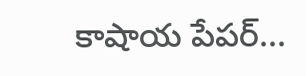కాషాయ పేపర్...